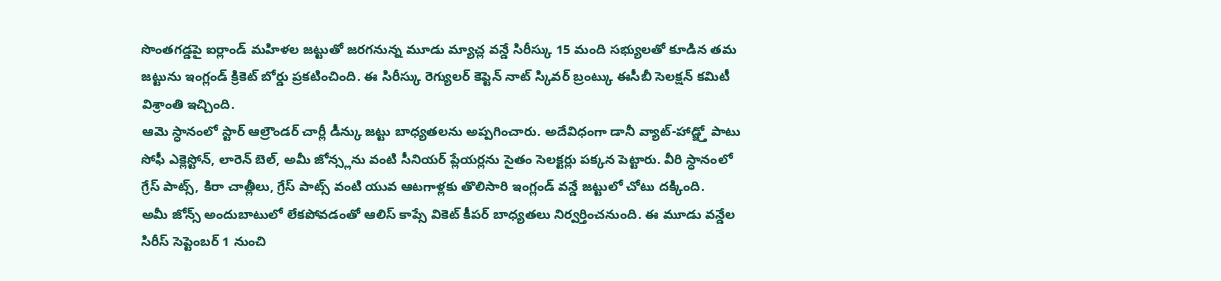సొంతగడ్డపై ఐర్లాండ్ మహిళల జట్టుతో జరగనున్న మూడు మ్యాచ్ల వన్డే సిరీస్కు 15 మంది సభ్యులతో కూడిన తమ జట్టును ఇంగ్లండ్ క్రికెట్ బోర్డు ప్రకటించింది. ఈ సిరీస్కు రెగ్యులర్ కెప్టెన్ నాట్ స్కివర్ బ్రంట్కు ఈసీబీ సెలక్షన్ కమిటీ విశ్రాంతి ఇచ్చింది.
ఆమె స్ధానంలో స్టార్ ఆల్రౌండర్ చార్లీ డీన్కు జట్టు బాధ్యతలను అప్పగించారు. అదేవిధంగా డానీ వ్యాట్-హాడ్జ్తో పాటు సోఫీ ఎక్లెస్టోన్, లారెన్ బెల్, అమీ జోన్స్లను వంటి సీనియర్ ప్లేయర్లను సైతం సెలక్టర్లు పక్కన పెట్టారు. వీరి స్ధానంలో గ్రేస్ పాట్స్, కిరా చాత్లీలు, గ్రేస్ పాట్స్ వంటి యువ ఆటగాళ్లకు తొలిసారి ఇంగ్లండ్ వన్డే జట్టులో చోటు దక్కింది.
అమీ జోన్స్ అందుబాటులో లేకపోవడంతో ఆలిస్ కాప్సే వికెట్ కీపర్ బాధ్యతలు నిర్వర్తించనుంది. ఈ మూడు వన్డేల సిరీస్ సెప్టెంబర్ 1 నుంచి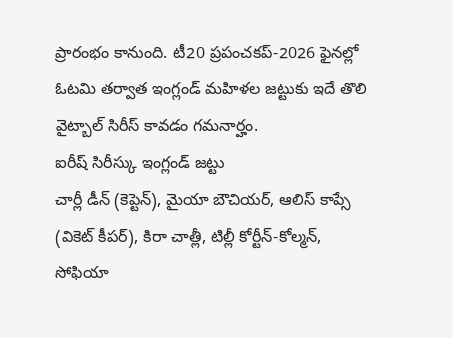ప్రారంభం కానుంది. టీ20 ప్రపంచకప్-2026 ఫైనల్లో ఓటమి తర్వాత ఇంగ్లండ్ మహిళల జట్టుకు ఇదే తొలి వైట్బాల్ సిరీస్ కావడం గమనార్హం.
ఐరీష్ సిరీస్కు ఇంగ్లండ్ జట్టు
చార్లీ డీన్ (కెప్టెన్), మైయా బౌచియర్, ఆలిస్ కాప్సే (వికెట్ కీపర్), కిరా చాత్లీ, టిల్లీ కోర్టీన్-కోల్మన్, సోఫియా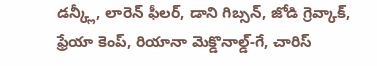డన్క్లీ, లారెన్ ఫీలర్, డాని గిబ్సన్, జోడి గ్రెవ్కాక్, ఫ్రేయా కెంప్, రియానా మెక్డొనాల్డ్-గే, చారిస్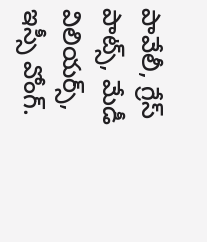పావేలీ, గ్రేస్ పాట్స్, మేడీ విలియర్స్, ఇస్సీ వోంగ్.